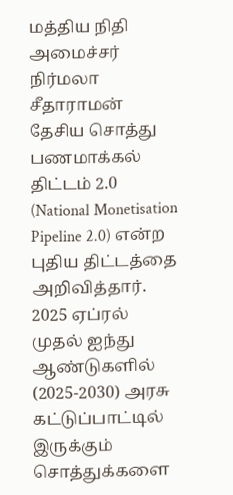மத்திய நிதி அமைச்சர் நிர்மலா சீதாராமன் தேசிய சொத்து பணமாக்கல் திட்டம் 2.0 (National Monetisation Pipeline 2.0) என்ற புதிய திட்டத்தை அறிவித்தார். 2025 ஏப்ரல் முதல் ஐந்து ஆண்டுகளில் (2025-2030) அரசு கட்டுப்பாட்டில் இருக்கும் சொத்துக்களை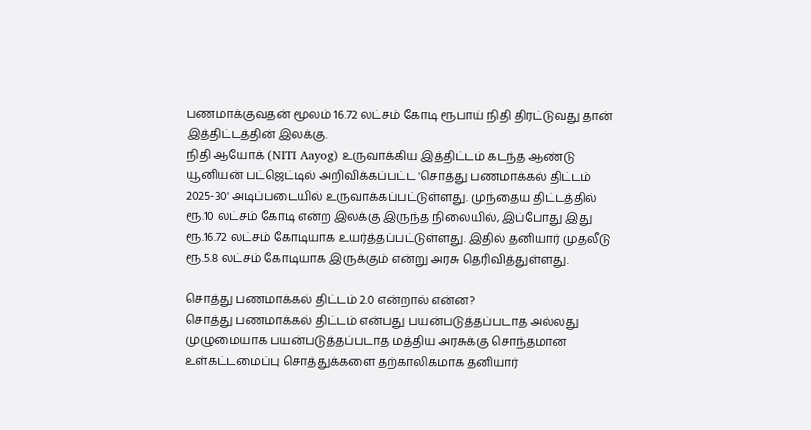பணமாக்குவதன் மூலம் 16.72 லட்சம் கோடி ரூபாய் நிதி திரட்டுவது தான் இத்திட்டத்தின் இலக்கு.
நிதி ஆயோக் (NITI Aayog) உருவாக்கிய இத்திட்டம் கடந்த ஆண்டு யூனியன் பட்ஜெட்டில் அறிவிக்கப்பட்ட 'சொத்து பணமாக்கல் திட்டம் 2025-30' அடிப்படையில் உருவாக்கப்பட்டுள்ளது. முந்தைய திட்டத்தில் ரூ.10 லட்சம் கோடி என்ற இலக்கு இருந்த நிலையில், இப்போது இது ரூ.16.72 லட்சம் கோடியாக உயர்த்தப்பட்டுள்ளது. இதில் தனியார் முதலீடு ரூ.5.8 லட்சம் கோடியாக இருக்கும் என்று அரசு தெரிவித்துள்ளது.

சொத்து பணமாக்கல் திட்டம் 2.0 என்றால் என்ன?
சொத்து பணமாக்கல் திட்டம் என்பது பயன்படுத்தப்படாத அல்லது முழுமையாக பயன்படுத்தப்படாத மத்திய அரசுக்கு சொந்தமான உள்கட்டமைப்பு சொத்துக்களை தற்காலிகமாக தனியார்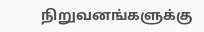நிறுவனங்களுக்கு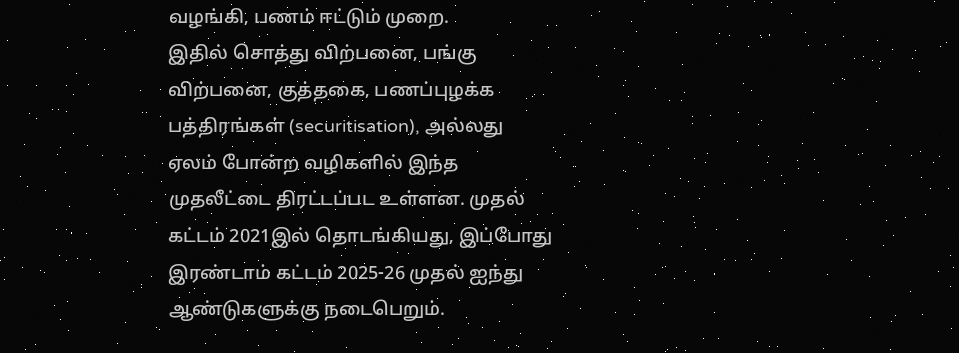வழங்கி, பணம் ஈட்டும் முறை.
இதில் சொத்து விற்பனை, பங்கு விற்பனை, குத்தகை, பணப்புழக்க பத்திரங்கள் (securitisation), அல்லது ஏலம் போன்ற வழிகளில் இந்த முதலீட்டை திரட்டப்பட உள்ளன. முதல் கட்டம் 2021இல் தொடங்கியது, இப்போது இரண்டாம் கட்டம் 2025-26 முதல் ஐந்து ஆண்டுகளுக்கு நடைபெறும்.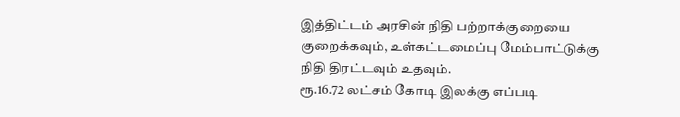இத்திட்டம் அரசின் நிதி பற்றாக்குறையை குறைக்கவும், உள்கட்டமைப்பு மேம்பாட்டுக்கு நிதி திரட்டவும் உதவும்.
ரூ.16.72 லட்சம் கோடி இலக்கு எப்படி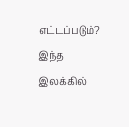எட்டப்படும்?
இந்த இலக்கில்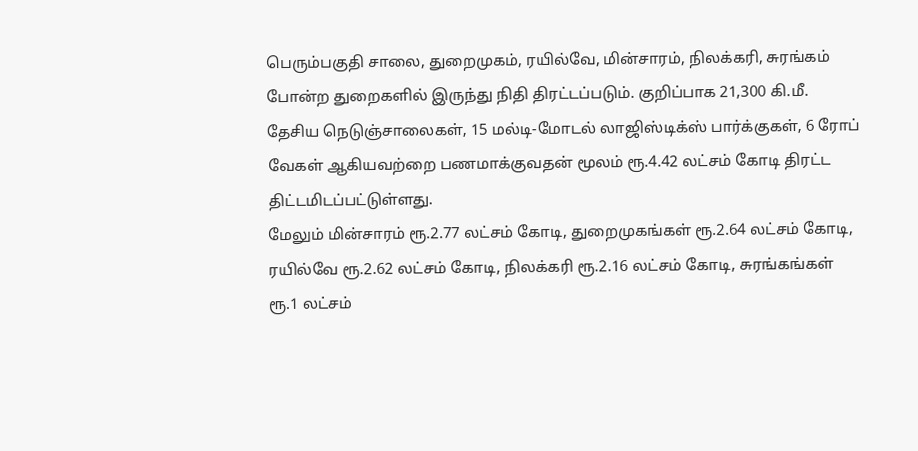பெரும்பகுதி சாலை, துறைமுகம், ரயில்வே, மின்சாரம், நிலக்கரி, சுரங்கம் போன்ற துறைகளில் இருந்து நிதி திரட்டப்படும். குறிப்பாக 21,300 கி.மீ. தேசிய நெடுஞ்சாலைகள், 15 மல்டி-மோடல் லாஜிஸ்டிக்ஸ் பார்க்குகள், 6 ரோப் வேகள் ஆகியவற்றை பணமாக்குவதன் மூலம் ரூ.4.42 லட்சம் கோடி திரட்ட திட்டமிடப்பட்டுள்ளது.
மேலும் மின்சாரம் ரூ.2.77 லட்சம் கோடி, துறைமுகங்கள் ரூ.2.64 லட்சம் கோடி, ரயில்வே ரூ.2.62 லட்சம் கோடி, நிலக்கரி ரூ.2.16 லட்சம் கோடி, சுரங்கங்கள் ரூ.1 லட்சம்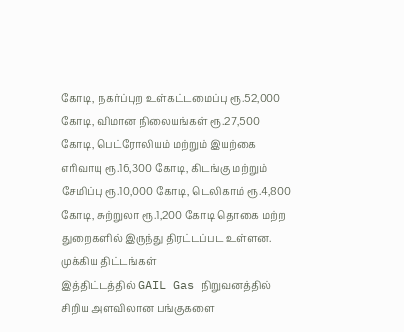கோடி, நகர்ப்புற உள்கட்டமைப்பு ரூ.52,000 கோடி, விமான நிலையங்கள் ரூ.27,500 கோடி, பெட்ரோலியம் மற்றும் இயற்கை எரிவாயு ரூ.16,300 கோடி, கிடங்கு மற்றும் சேமிப்பு ரூ.10,000 கோடி, டெலிகாம் ரூ.4,800 கோடி, சுற்றுலா ரூ.1,200 கோடி தொகை மற்ற துறைகளில் இருந்து திரட்டப்பட உள்ளன.
முக்கிய திட்டங்கள்
இத்திட்டத்தில் GAIL Gas நிறுவனத்தில் சிறிய அளவிலான பங்குகளை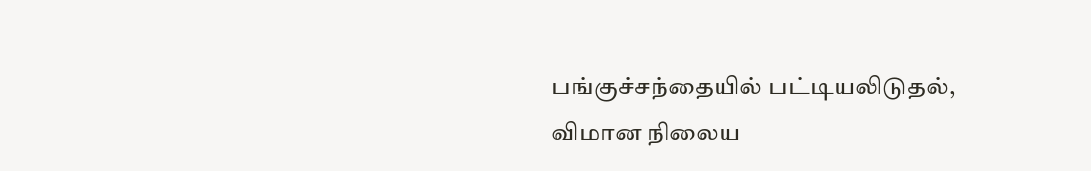பங்குச்சந்தையில் பட்டியலிடுதல், விமான நிலைய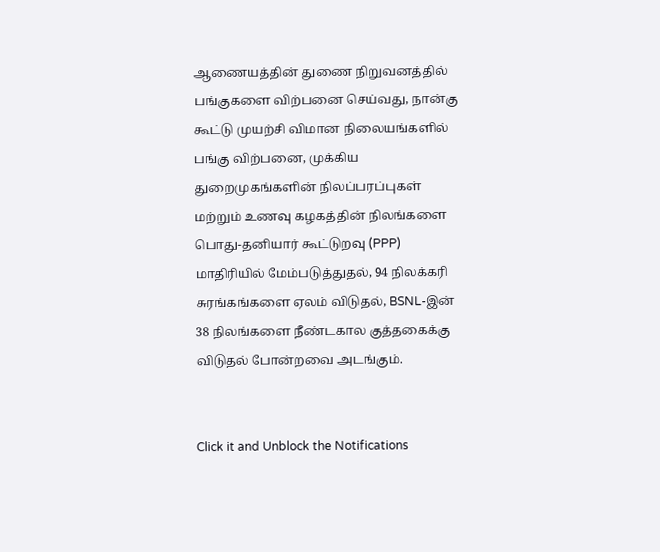ஆணையத்தின் துணை நிறுவனத்தில் பங்குகளை விற்பனை செய்வது, நான்கு கூட்டு முயற்சி விமான நிலையங்களில் பங்கு விற்பனை, முக்கிய துறைமுகங்களின் நிலப்பரப்புகள் மற்றும் உணவு கழகத்தின் நிலங்களை பொது-தனியார் கூட்டுறவு (PPP) மாதிரியில் மேம்படுத்துதல், 94 நிலக்கரி சுரங்கங்களை ஏலம் விடுதல், BSNL-இன் 38 நிலங்களை நீண்டகால குத்தகைக்கு விடுதல் போன்றவை அடங்கும்.


Click it and Unblock the Notifications